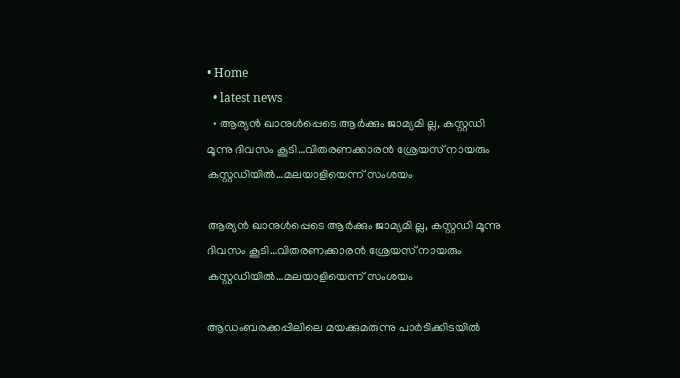• Home
  • latest news
  • ആര്യന്‍ ഖാനുള്‍പ്പെടെ ആര്‍ക്കും ജാമ്യമി ല്ല, കസ്റ്റഡി മൂന്നു ദിവസം കൂടി…വിതരണക്കാരന്‍ ശ്രേയസ്‌ നായരും കസ്റ്റഡിയില്‍…മലയാളിയെന്ന്‌ സംശയം

ആര്യന്‍ ഖാനുള്‍പ്പെടെ ആര്‍ക്കും ജാമ്യമി ല്ല, കസ്റ്റഡി മൂന്നു ദിവസം കൂടി…വിതരണക്കാരന്‍ ശ്രേയസ്‌ നായരും കസ്റ്റഡിയില്‍…മലയാളിയെന്ന്‌ സംശയം

ആഡംബരക്കപ്പിലിലെ മയക്കുമരുന്നു പാര്‍ടിക്കിടയില്‍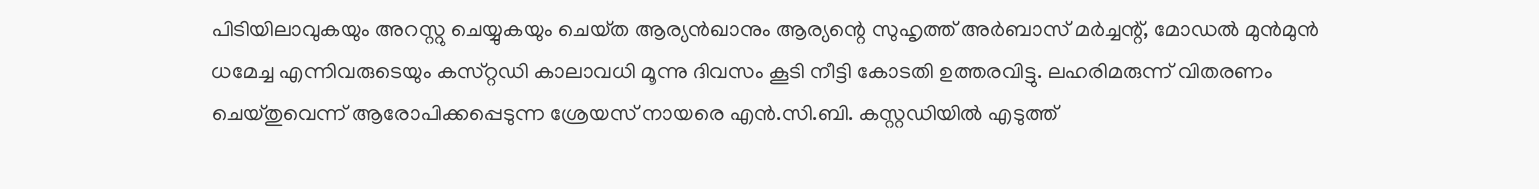പിടിയിലാവുകയും അറസ്റ്റു ചെയ്യുകയും ചെയ്‌ത ആര്യന്‍ഖാനും ആര്യന്റെ സുഹൃത്ത്‌ അര്‍ബാസ്‌ മര്‍ച്ചന്റ്‌, മോഡല്‍ മുന്‍മുന്‍ ധമേച്ച എന്നിവരുടെയും കസ്‌റ്റഡി കാലാവധി മൂന്നു ദിവസം കൂടി നീട്ടി കോടതി ഉത്തരവിട്ടു. ലഹരിമരുന്ന്‌ വിതരണം ചെയ്‌തുവെന്ന്‌ ആരോപിക്കപ്പെടുന്ന ശ്രേയസ്‌ നായരെ എന്‍.സി.ബി. കസ്റ്റഡിയില്‍ എടുത്ത്‌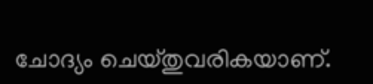ചോദ്യം ചെയ്‌തുവരികയാണ്‌.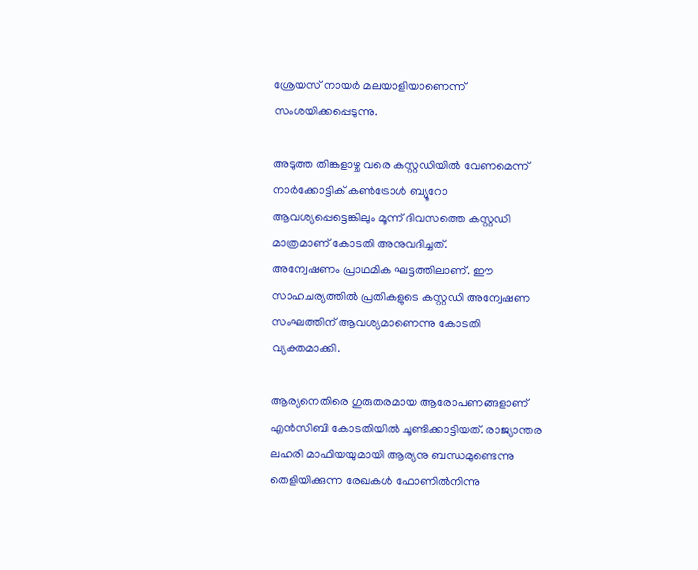ശ്രേയസ്‌ നായര്‍ മലയാളിയാണെന്ന്‌ സംശയിക്കപ്പെടുന്നു.

അടുത്ത തിങ്കളാഴ്ച വരെ കസ്റ്റഡിയില്‍ വേണമെന്ന് നാർക്കോട്ടിക് കൺട്രോൾ ബ്യൂറോ ആവശ്യപ്പെട്ടെങ്കിലും മൂന്ന് ദിവസത്തെ കസ്റ്റഡി മാത്രമാണ് കോടതി അനുവദിച്ചത്.
അന്വേഷണം പ്രാഥമിക ഘട്ടത്തിലാണ്. ഈ സാഹചര്യത്തില്‍ പ്രതികളുടെ കസ്റ്റഡി അന്വേഷണ സംഘത്തിന് ആവശ്യമാണെന്നു കോടതി വ്യക്തമാക്കി.

ആര്യനെതിരെ ഗുരുതരമായ ആരോപണങ്ങളാണ് എന്‍സിബി കോടതിയില്‍ ചൂണ്ടിക്കാട്ടിയത്. രാജ്യാന്തര ലഹരി മാഫിയയുമായി ആര്യനു ബന്ധമുണ്ടെന്നു തെളിയിക്കുന്ന രേഖകള്‍ ഫോണില്‍നിന്നു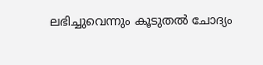ലഭിച്ചുവെന്നും കൂടുതല്‍ ചോദ്യം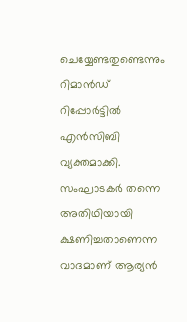ചെയ്യേണ്ടതുണ്ടെന്നും റിമാന്‍ഡ് റിപ്പോര്‍ട്ടില്‍ എന്‍സിബി വ്യക്തമാക്കി. സംഘാടകര്‍ തന്നെ അതിഥിയായി ക്ഷണിച്ചതാണെന്ന വാദമാണ് ആര്യന്‍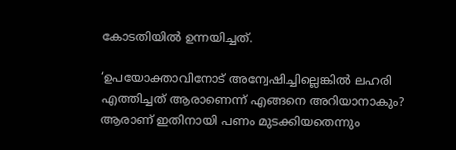കോടതിയില്‍ ഉന്നയിച്ചത്.

‘ഉപയോക്താവിനോട് അന്വേഷിച്ചില്ലെങ്കില്‍ ലഹരി എത്തിച്ചത് ആരാണെന്ന് എങ്ങനെ അറിയാനാകും? ആരാണ് ഇതിനായി പണം മുടക്കിയതെന്നും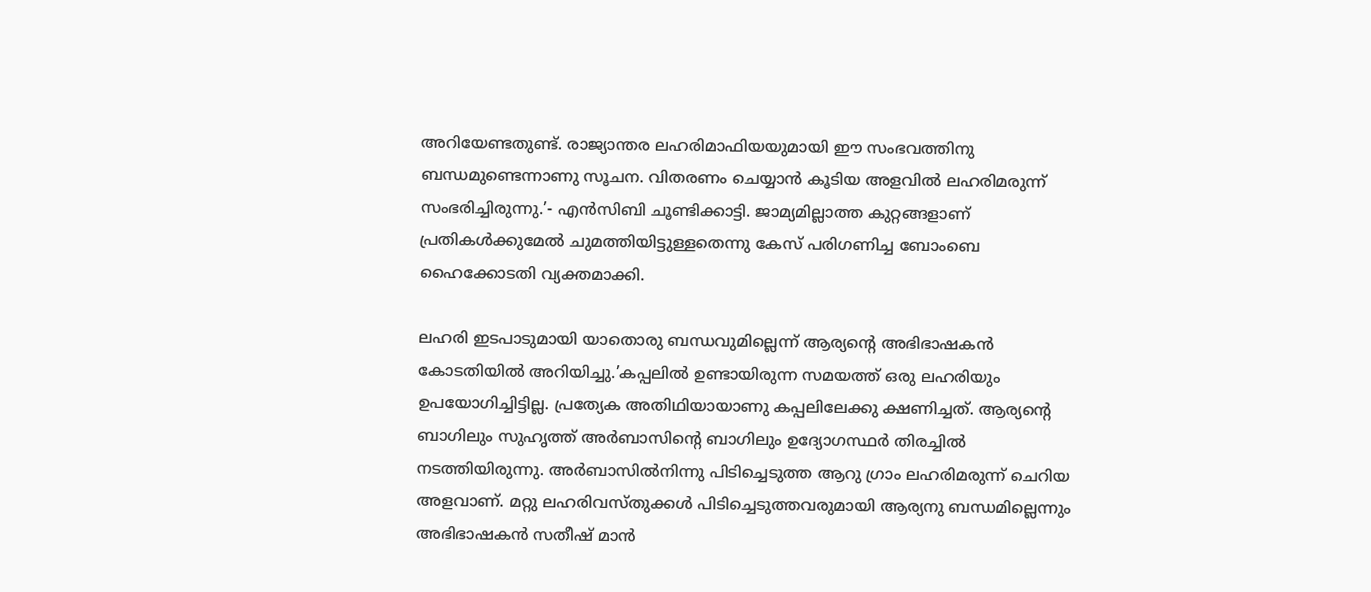അറിയേണ്ടതുണ്ട്. രാജ്യാന്തര ലഹരിമാഫിയയുമായി ഈ സംഭവത്തിനു ബന്ധമുണ്ടെന്നാണു സൂചന. വിതരണം ചെയ്യാന്‍ കൂടിയ അളവില്‍ ലഹരിമരുന്ന് സംഭരിച്ചിരുന്നു.’- എന്‍സിബി ചൂണ്ടിക്കാട്ടി. ജാമ്യമില്ലാത്ത കുറ്റങ്ങളാണ് പ്രതികള്‍ക്കുമേല്‍ ചുമത്തിയിട്ടുള്ളതെന്നു കേസ് പരിഗണിച്ച ബോംബെ ഹൈക്കോടതി വ്യക്തമാക്കി.

ലഹരി ഇടപാടുമായി യാതൊരു ബന്ധവുമില്ലെന്ന് ആര്യന്റെ അഭിഭാഷകന്‍ കോടതിയില്‍ അറിയിച്ചു.’കപ്പലില്‍ ഉണ്ടായിരുന്ന സമയത്ത് ഒരു ലഹരിയും ഉപയോഗിച്ചിട്ടില്ല. പ്രത്യേക അതിഥിയായാണു കപ്പലിലേക്കു ക്ഷണിച്ചത്. ആര്യന്റെ ബാഗിലും സുഹൃത്ത് അര്‍ബാസിന്റെ ബാഗിലും ഉദ്യോഗസ്ഥര്‍ തിരച്ചില്‍ നടത്തിയിരുന്നു. അര്‍ബാസില്‍നിന്നു പിടിച്ചെടുത്ത ആറു ഗ്രാം ലഹരിമരുന്ന് ചെറിയ അളവാണ്. മറ്റു ലഹരിവസ്തുക്കള്‍ പിടിച്ചെടുത്തവരുമായി ആര്യനു ബന്ധമില്ലെന്നും അഭിഭാഷകന്‍ സതീഷ് മാന്‍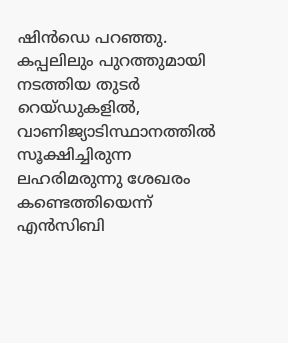ഷിന്‍ഡെ പറഞ്ഞു.
കപ്പലിലും പുറത്തുമായി നടത്തിയ തുടര്‍ റെയ്ഡുകളില്‍, വാണിജ്യാടിസ്ഥാനത്തില്‍ സൂക്ഷിച്ചിരുന്ന ലഹരിമരുന്നു ശേഖരം കണ്ടെത്തിയെന്ന് എന്‍സിബി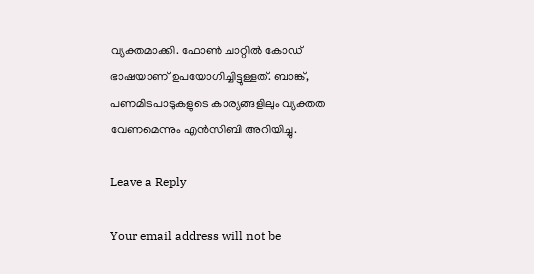വ്യക്തമാക്കി. ഫോണ്‍ ചാറ്റില്‍ കോഡ് ഭാഷയാണ് ഉപയോഗിച്ചിട്ടുള്ളത്. ബാങ്ക്, പണമിടപാടുകളുടെ കാര്യങ്ങളിലും വ്യക്തത വേണമെന്നും എന്‍സിബി അറിയിച്ചു.

Leave a Reply

Your email address will not be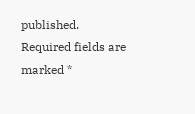published. Required fields are marked *